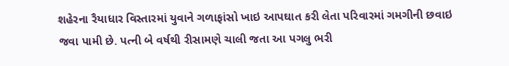શહેરના રૈયાધાર વિસ્તારમાં યુવાને ગળાફાંસો ખાઇ આપઘાત કરી લેતા પરિવારમાં ગમગીની છવાઇ જવા પામી છે. પત્ની બે વર્ષથી રીસામણે ચાલી જતા આ પગલુ ભરી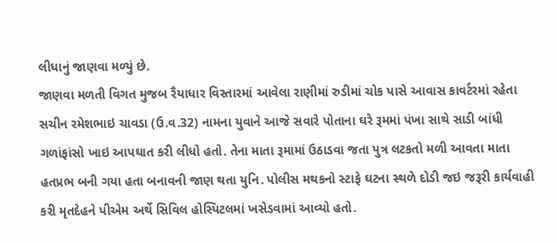લીધાનું જાણવા મળ્યું છે.
જાણવા મળતી વિગત મુજબ રૈયાધાર વિસ્તારમાં આવેલા રાણીમાં રુડીમાં ચોક પાસે આવાસ કાવર્ટરમાં રહેતા સચીન રમેશભાઇ ચાવડા (ઉ.વ.32) નામના યુવાને આજે સવારે પોતાના ઘરે રૂમમાં પંખા સાથે સાડી બાંધી ગળાંફાંસો ખાઇ આપઘાત કરી લીધો હતો. તેના માતા રૂમામાં ઉઠાડવા જતા પુત્ર લટકતો મળી આવતા માતા હતપ્રભ બની ગયા હતા બનાવની જાણ થતા યુનિ. પોલીસ મથકનો સ્ટાફે ઘટના સ્થળે દોડી જઇ જરૂરી કાર્યવાહી કરી મૃતદેહને પીએમ અર્થે સિવિલ હોસ્પિટલમાં ખસેડવામાં આવ્યો હતો.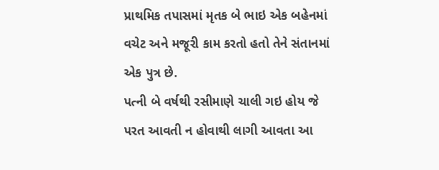પ્રાથમિક તપાસમાં મૃતક બે ભાઇ એક બહેનમાં વચેટ અને મજૂરી કામ કરતો હતો તેને સંતાનમાં એક પુત્ર છે.
પત્ની બે વર્ષથી રસીમાણે ચાલી ગઇ હોય જે પરત આવતી ન હોવાથી લાગી આવતા આ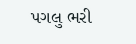પગલુ ભરી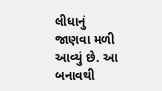લીધાનું જાણવા મળી આવ્યું છે. આ બનાવથી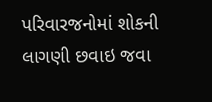પરિવારજનોમાં શોકની લાગણી છવાઇ જવા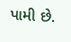પામી છે.